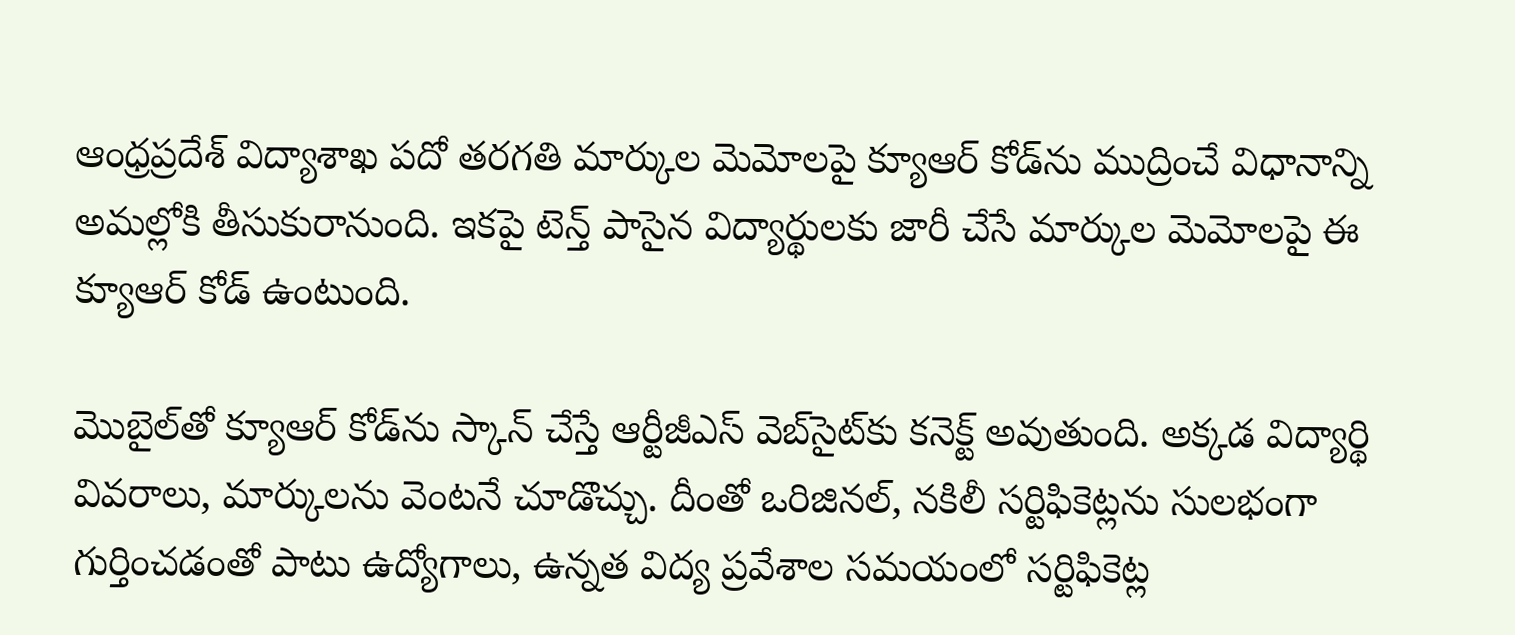ఆంధ్రప్రదేశ్ విద్యాశాఖ పదో తరగతి మార్కుల మెమోలపై క్యూఆర్ కోడ్‌ను ముద్రించే విధానాన్ని అమల్లోకి తీసుకురానుంది. ఇకపై టెన్త్ పాసైన విద్యార్థులకు జారీ చేసే మార్కుల మెమోలపై ఈ క్యూఆర్ కోడ్ ఉంటుంది.

మొబైల్‌తో క్యూఆర్ కోడ్‌ను స్కాన్ చేస్తే ఆర్టీజీఎస్ వెబ్‌సైట్‌కు కనెక్ట్ అవుతుంది. అక్కడ విద్యార్థి వివరాలు, మార్కులను వెంటనే చూడొచ్చు. దీంతో ఒరిజినల్, నకిలీ సర్టిఫికెట్లను సులభంగా గుర్తించడంతో పాటు ఉద్యోగాలు, ఉన్నత విద్య ప్రవేశాల సమయంలో సర్టిఫికెట్ల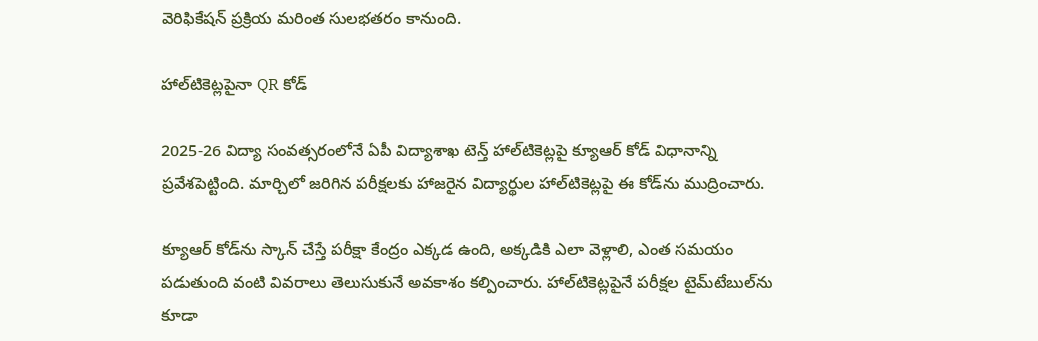వెరిఫికేషన్ ప్రక్రియ మరింత సులభతరం కానుంది.

హాల్‌టికెట్లపైనా QR కోడ్

2025-26 విద్యా సంవత్సరంలోనే ఏపీ విద్యాశాఖ టెన్త్ హాల్‌టికెట్లపై క్యూఆర్ కోడ్ విధానాన్ని ప్రవేశపెట్టింది. మార్చిలో జరిగిన పరీక్షలకు హాజరైన విద్యార్థుల హాల్‌టికెట్లపై ఈ కోడ్‌ను ముద్రించారు.

క్యూఆర్ కోడ్‌ను స్కాన్ చేస్తే పరీక్షా కేంద్రం ఎక్కడ ఉంది, అక్కడికి ఎలా వెళ్లాలి, ఎంత సమయం పడుతుంది వంటి వివరాలు తెలుసుకునే అవకాశం కల్పించారు. హాల్‌టికెట్లపైనే పరీక్షల టైమ్‌టేబుల్‌ను కూడా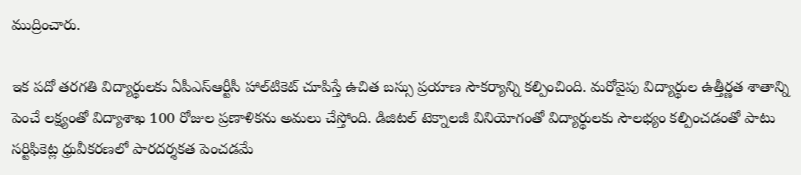ముద్రించారు.

ఇక పదో తరగతి విద్యార్థులకు ఏపీఎస్‌ఆర్టీసీ హాల్‌టికెట్ చూపిస్తే ఉచిత బస్సు ప్రయాణ సౌకర్యాన్ని కల్పించింది. మరోవైపు విద్యార్థుల ఉత్తీర్ణత శాతాన్ని పెంచే లక్ష్యంతో విద్యాశాఖ 100 రోజుల ప్రణాళికను అమలు చేస్తోంది. డిజిటల్ టెక్నాలజీ వినియోగంతో విద్యార్థులకు సౌలభ్యం కల్పించడంతో పాటు సర్టిఫికెట్ల ధ్రువీకరణలో పారదర్శకత పెంచడమే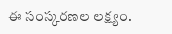ఈ సంస్కరణల లక్ష్యం.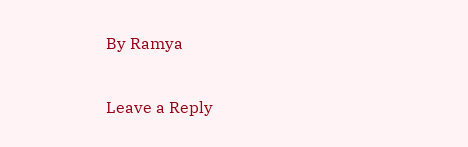By Ramya

Leave a Reply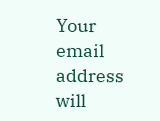Your email address will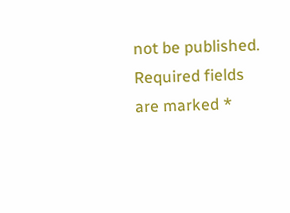not be published. Required fields are marked *